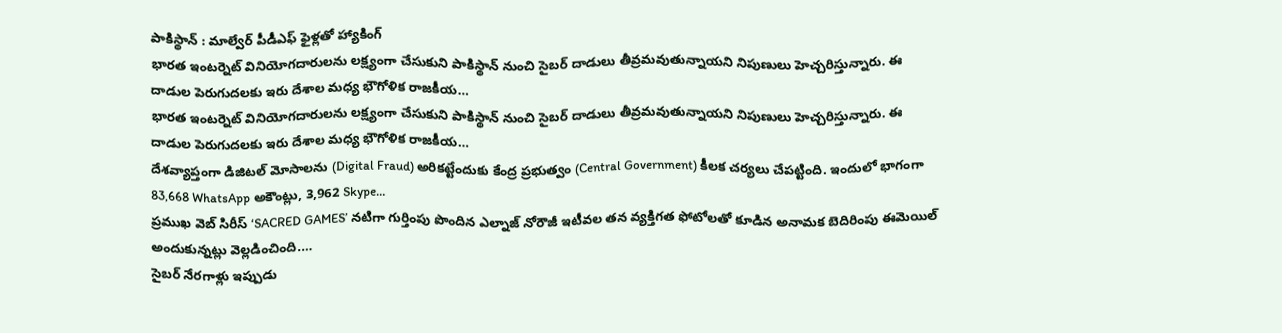పాకిస్థాన్ : మాల్వేర్ పీడీఎఫ్ ఫైళ్లతో హ్యాకింగ్
భారత ఇంటర్నెట్ వినియోగదారులను లక్ష్యంగా చేసుకుని పాకిస్థాన్ నుంచి సైబర్ దాడులు తీవ్రమవుతున్నాయని నిపుణులు హెచ్చరిస్తున్నారు. ఈ దాడుల పెరుగుదలకు ఇరు దేశాల మధ్య భౌగోళిక రాజకీయ…
భారత ఇంటర్నెట్ వినియోగదారులను లక్ష్యంగా చేసుకుని పాకిస్థాన్ నుంచి సైబర్ దాడులు తీవ్రమవుతున్నాయని నిపుణులు హెచ్చరిస్తున్నారు. ఈ దాడుల పెరుగుదలకు ఇరు దేశాల మధ్య భౌగోళిక రాజకీయ…
దేశవ్యాప్తంగా డిజిటల్ మోసాలను (Digital Fraud) అరికట్టేందుకు కేంద్ర ప్రభుత్వం (Central Government) కీలక చర్యలు చేపట్టింది. ఇందులో భాగంగా 83,668 WhatsApp అకౌంట్లు, 3,962 Skype…
ప్రముఖ వెబ్ సిరీస్ ‘SACRED GAMES’ నటిగా గుర్తింపు పొందిన ఎల్నాజ్ నోరౌజీ ఇటీవల తన వ్యక్తిగత ఫోటోలతో కూడిన అనామక బెదిరింపు ఈమెయిల్ అందుకున్నట్లు వెల్లడించింది.…
సైబర్ నేరగాళ్లు ఇప్పుడు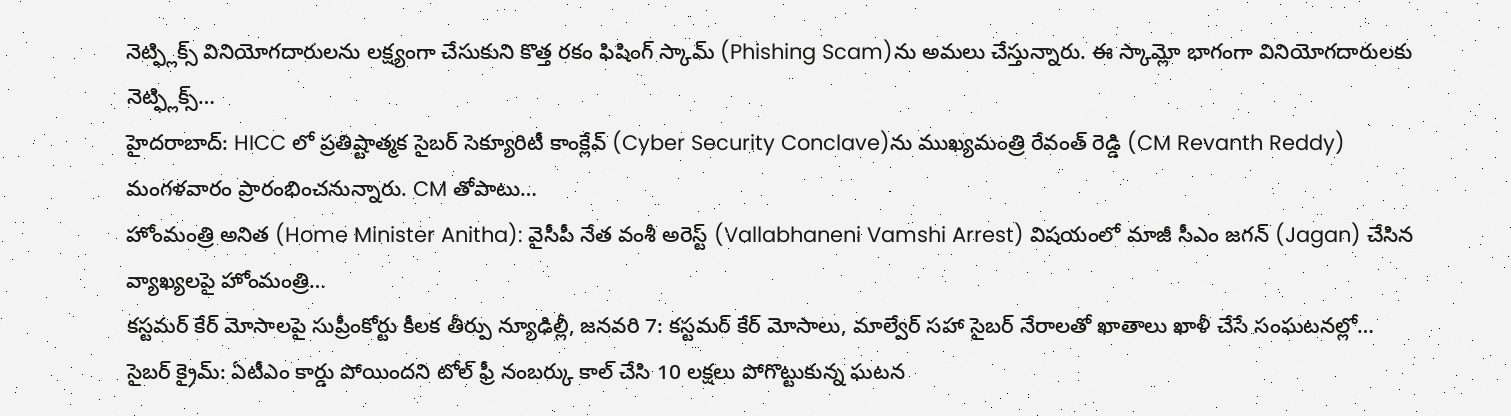నెట్ఫ్లిక్స్ వినియోగదారులను లక్ష్యంగా చేసుకుని కొత్త రకం ఫిషింగ్ స్కామ్ (Phishing Scam)ను అమలు చేస్తున్నారు. ఈ స్కామ్లో భాగంగా వినియోగదారులకు నెట్ఫ్లిక్స్…
హైదరాబాద్: HICC లో ప్రతిష్టాత్మక సైబర్ సెక్యూరిటీ కాంక్లేవ్ (Cyber Security Conclave)ను ముఖ్యమంత్రి రేవంత్ రెడ్డి (CM Revanth Reddy) మంగళవారం ప్రారంభించనున్నారు. CM తోపాటు…
హోంమంత్రి అనిత (Home Minister Anitha): వైసీపీ నేత వంశీ అరెస్ట్ (Vallabhaneni Vamshi Arrest) విషయంలో మాజీ సీఎం జగన్ (Jagan) చేసిన వ్యాఖ్యలపై హోంమంత్రి…
కస్టమర్ కేర్ మోసాలపై సుప్రీంకోర్టు కీలక తీర్పు న్యూఢిల్లీ, జనవరి 7: కస్టమర్ కేర్ మోసాలు, మాల్వేర్ సహా సైబర్ నేరాలతో ఖాతాలు ఖాళీ చేసే సంఘటనల్లో…
సైబర్ క్రైమ్: ఏటీఎం కార్డు పోయిందని టోల్ ఫ్రీ నంబర్కు కాల్ చేసి 10 లక్షలు పోగొట్టుకున్న ఘటన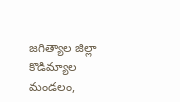జగిత్యాల జిల్లా కొడిమ్యాల మండలం,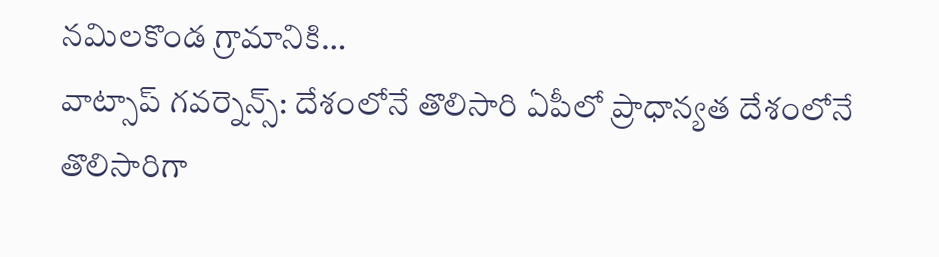నమిలకొండ గ్రామానికి…
వాట్సాప్ గవర్నెన్స్: దేశంలోనే తొలిసారి ఏపీలో ప్రాధాన్యత దేశంలోనే తొలిసారిగా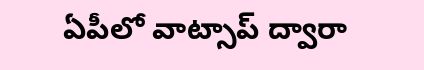ఏపీలో వాట్సాప్ ద్వారా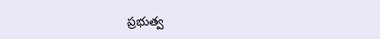ప్రభుత్వ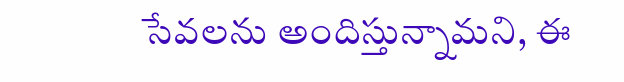సేవలను అందిస్తున్నామని, ఈ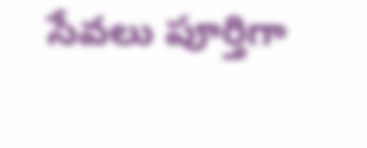సేవలు పూర్తిగా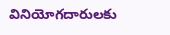వినియోగదారులకు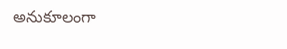అనుకూలంగా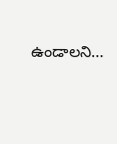ఉండాలని…